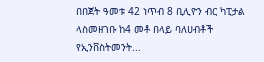በበጀት ዓመቱ 42 ነጥብ 8 ቢሊዮን ብር ካፒታል ላስመዘገቡ ከ4 መቶ በላይ ባለሀብቶች የኢንቨስትመንት...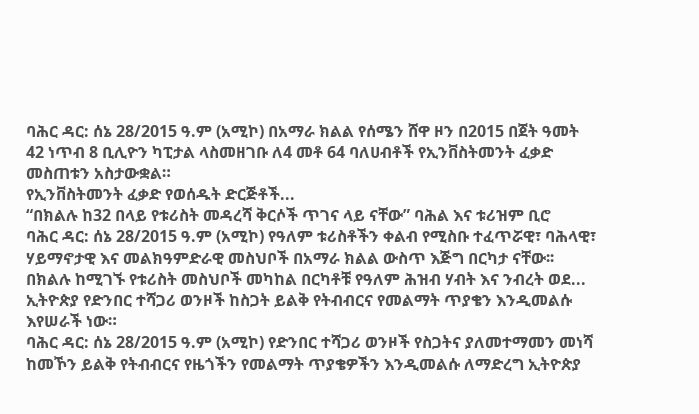ባሕር ዳር: ሰኔ 28/2015 ዓ.ም (አሚኮ) በአማራ ክልል የሰሜን ሸዋ ዞን በ2015 በጀት ዓመት 42 ነጥብ 8 ቢሊዮን ካፒታል ላስመዘገቡ ለ4 መቶ 64 ባለሀብቶች የኢንቨስትመንት ፈቃድ መስጠቱን አስታውቋል።
የኢንቨስትመንት ፈቃድ የወሰዱት ድርጅቶች...
“በክልሉ ከ32 በላይ የቱሪስት መዳረሻ ቅርሶች ጥገና ላይ ናቸው” ባሕል እና ቱሪዝም ቢሮ
ባሕር ዳር: ሰኔ 28/2015 ዓ.ም (አሚኮ) የዓለም ቱሪስቶችን ቀልብ የሚስቡ ተፈጥሯዊ፣ ባሕላዊ፣ ሃይማኖታዊ እና መልክዓምድራዊ መስህቦች በአማራ ክልል ውስጥ እጅግ በርካታ ናቸው፡፡ በክልሉ ከሚገኙ የቱሪስት መስህቦች መካከል በርካቶቹ የዓለም ሕዝብ ሃብት እና ንብረት ወደ...
ኢትዮጵያ የድንበር ተሻጋሪ ወንዞች ከስጋት ይልቅ የትብብርና የመልማት ጥያቄን እንዲመልሱ እየሠራች ነው።
ባሕር ዳር: ሰኔ 28/2015 ዓ.ም (አሚኮ) የድንበር ተሻጋሪ ወንዞች የስጋትና ያለመተማመን መነሻ ከመኾን ይልቅ የትብብርና የዜጎችን የመልማት ጥያቄዎችን እንዲመልሱ ለማድረግ ኢትዮጵያ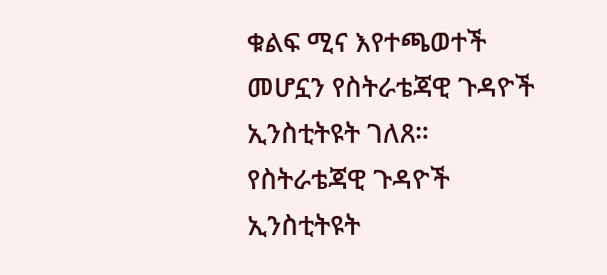ቁልፍ ሚና እየተጫወተች መሆኗን የስትራቴጃዊ ጉዳዮች ኢንስቲትዩት ገለጸ።
የስትራቴጃዊ ጉዳዮች ኢንስቲትዩት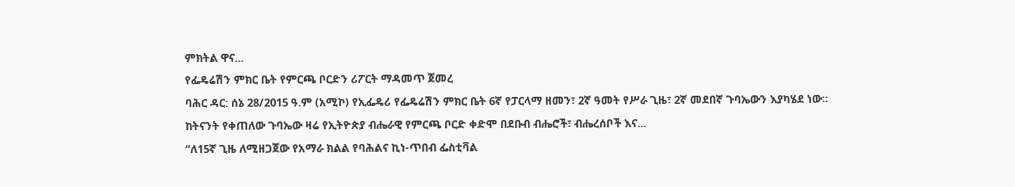ምክትል ዋና...
የፌዴሬሽን ምክር ቤት የምርጫ ቦርድን ሪፖርት ማዳመጥ ጀመረ
ባሕር ዳር: ሰኔ 28/2015 ዓ.ም (አሚኮ) የኢፌዴሪ የፌዴሬሽን ምክር ቤት 6ኛ የፓርላማ ዘመን፣ 2ኛ ዓመት የሥራ ጊዜ፣ 2ኛ መደበኛ ጉባኤውን እያካሄደ ነው።
ከትናንት የቀጠለው ጉባኤው ዛሬ የኢትዮጵያ ብሔራዊ የምርጫ ቦርድ ቀድሞ በደቡብ ብሔሮች፣ ብሔረሰቦች እና...
“ለ15ኛ ጊዜ ለሚዘጋጀው የአማራ ክልል የባሕልና ኪነ-ጥበብ ፌስቲቫል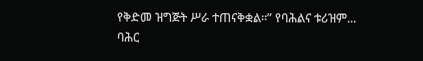የቅድመ ዝግጅት ሥራ ተጠናቅቋል።” የባሕልና ቱሪዝም...
ባሕር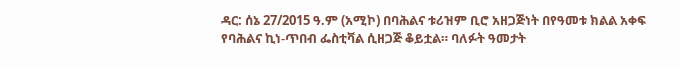ዳር: ሰኔ 27/2015 ዓ.ም (አሚኮ) በባሕልና ቱሪዝም ቢሮ አዘጋጅነት በየዓመቱ ክልል አቀፍ የባሕልና ኪነ-ጥበብ ፌስቲቫል ሲዘጋጅ ቆይቷል። ባለፉት ዓመታት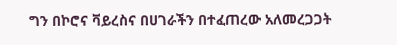ግን በኮሮና ቫይረስና በሀገራችን በተፈጠረው አለመረጋጋት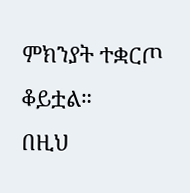ምክንያት ተቋርጦ ቆይቷል።
በዚህ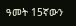ዓመት 15ኛውን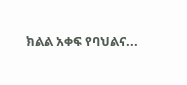ክልል አቀፍ የባህልና...